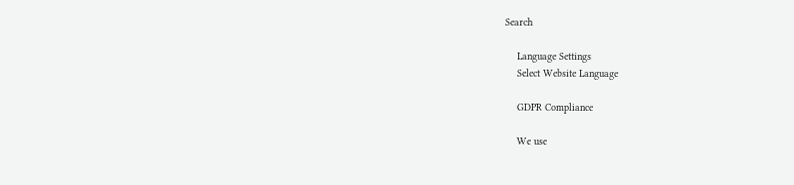Search

    Language Settings
    Select Website Language

    GDPR Compliance

    We use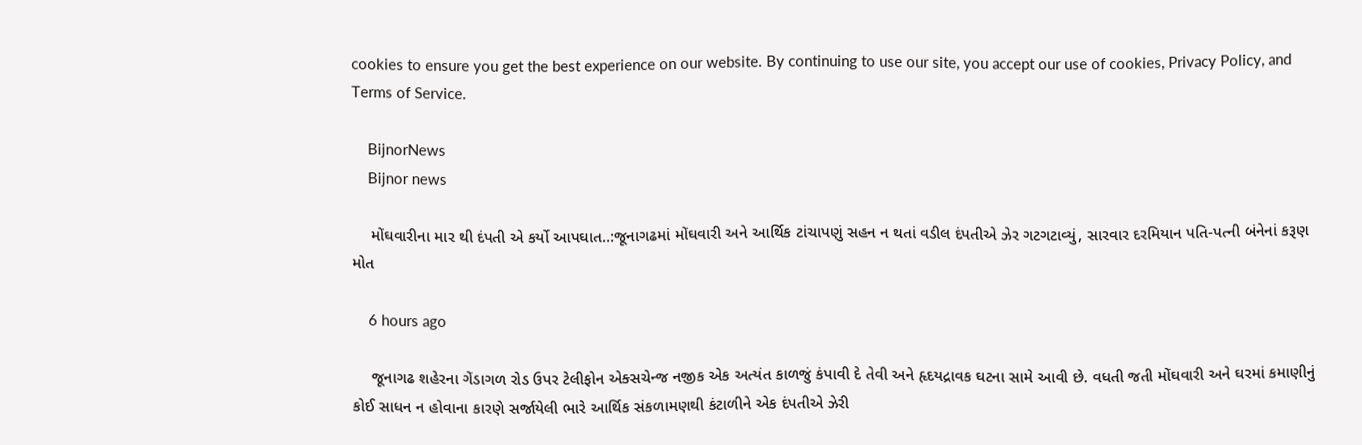cookies to ensure you get the best experience on our website. By continuing to use our site, you accept our use of cookies, Privacy Policy, and Terms of Service.

    BijnorNews
    Bijnor news

    મોંઘવારીના માર થી દંપતી એ કર્યો આપઘાત..:જૂનાગઢમાં મોંઘવારી અને આર્થિક ટાંચાપણું સહન ન થતાં વડીલ દંપતીએ ઝેર ગટગટાવ્યું, સારવાર દરમિયાન પતિ-પત્ની બંનેનાં કરૂણ મોત

    6 hours ago

    જૂનાગઢ શહેરના ગેંડાગળ રોડ ઉપર ટેલીફોન એક્સચેન્જ નજીક એક અત્યંત કાળજું કંપાવી દે તેવી અને હૃદયદ્રાવક ઘટના સામે આવી છે. વધતી જતી મોંઘવારી અને ઘરમાં કમાણીનું કોઈ સાધન ન હોવાના કારણે સર્જાયેલી ભારે આર્થિક સંકળામણથી કંટાળીને એક દંપતીએ ઝેરી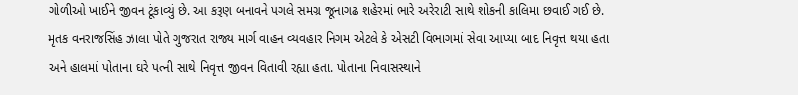ગોળીઓ ખાઈને જીવન ટૂંકાવ્યું છે. આ કરૂણ બનાવને પગલે સમગ્ર જૂનાગઢ શહેરમાં ભારે અરેરાટી સાથે શોકની કાલિમા છવાઈ ગઈ છે. મૃતક વનરાજસિંહ ઝાલા પોતે ગુજરાત રાજ્ય માર્ગ વાહન વ્યવહાર નિગમ એટલે કે એસટી વિભાગમાં સેવા આપ્યા બાદ નિવૃત્ત થયા હતા અને હાલમાં પોતાના ઘરે પત્ની સાથે નિવૃત્ત જીવન વિતાવી રહ્યા હતા. પોતાના નિવાસસ્થાને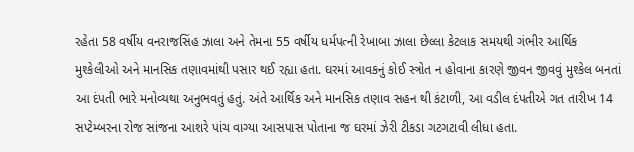રહેતા 58 વર્ષીય વનરાજસિંહ ઝાલા અને તેમના 55 વર્ષીય ધર્મપત્ની રેખાબા ઝાલા છેલ્લા કેટલાક સમયથી ગંભીર આર્થિક મુશ્કેલીઓ અને માનસિક તણાવમાંથી પસાર થઈ રહ્યા હતા. ઘરમાં આવકનું કોઈ સ્ત્રોત ન હોવાના કારણે જીવન જીવવું મુશ્કેલ બનતાં આ દંપતી ભારે મનોવ્યથા અનુભવતું હતું. અંતે આર્થિક અને માનસિક તણાવ સહન થી કંટાળી, આ વડીલ દંપતીએ ગત તારીખ 14 સપ્ટેમ્બરના રોજ સાંજના આશરે પાંચ વાગ્યા આસપાસ પોતાના જ ઘરમાં ઝેરી ટીકડા ગટગટાવી લીધા હતા.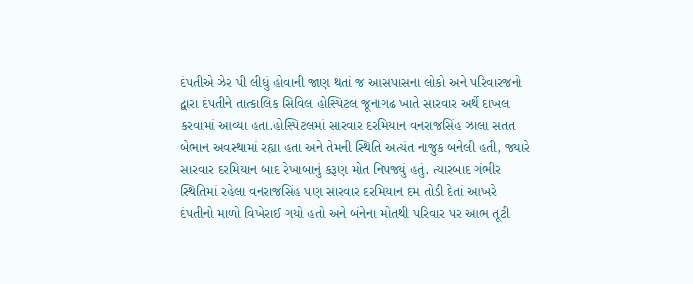દંપતીએ ઝેર પી લીધું હોવાની જાણ થતાં જ આસપાસના લોકો અને પરિવારજનો દ્વારા દંપતીને તાત્કાલિક સિવિલ હોસ્પિટલ જૂનાગઢ ખાતે સારવાર અર્થે દાખલ કરવામાં આવ્યા હતા.હોસ્પિટલમાં સારવાર દરમિયાન વનરાજસિંહ ઝાલા સતત બેભાન અવસ્થામાં રહ્યા હતા અને તેમની સ્થિતિ અત્યંત નાજુક બનેલી હતી, જ્યારે સારવાર દરમિયાન બાદ રેખાબાનું કરૂણ મોત નિપજ્યું હતું. ત્યારબાદ ગંભીર સ્થિતિમાં રહેલા વનરાજસિંહ પણ સારવાર દરમિયાન દમ તોડી દેતાં આખરે દંપતીનો માળો વિખેરાઈ ગયો હતો અને બંનેના મોતથી પરિવાર પર આભ તૂટી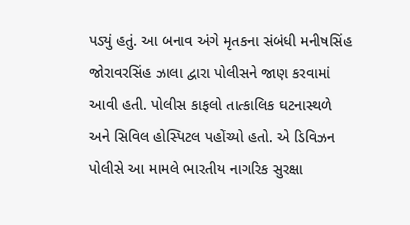પડ્યું હતું. આ બનાવ અંગે મૃતકના સંબંધી મનીષસિંહ જોરાવરસિંહ ઝાલા દ્વારા પોલીસને જાણ કરવામાં આવી હતી. પોલીસ કાફલો તાત્કાલિક ઘટનાસ્થળે અને સિવિલ હોસ્પિટલ પહોંચ્યો હતો. એ ડિવિઝન પોલીસે આ મામલે ભારતીય નાગરિક સુરક્ષા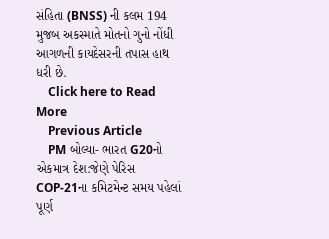સંહિતા (BNSS) ની કલમ 194 મુજબ અકસ્માતે મોતનો ગુનો નોંધી આગળની કાયદેસરની તપાસ હાથ ધરી છે.
    Click here to Read More
    Previous Article
    PM બોલ્યા- ભારત G20નો એકમાત્ર દેશ:જેણે પેરિસ COP-21ના કમિટમેન્ટ સમય પહેલાં પૂર્ણ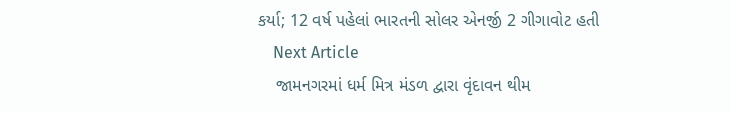કર્યા; 12 વર્ષ પહેલાં ભારતની સોલર એનર્જી 2 ગીગાવોટ હતી
    Next Article
    જામનગરમાં ધર્મ મિત્ર મંડળ દ્વારા વૃંદાવન થીમ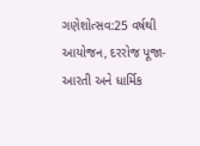ગણેશોત્સવ:25 વર્ષથી આયોજન, દરરોજ પૂજા-આરતી અને ધાર્મિક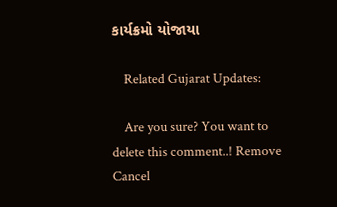કાર્યક્રમો યોજાયા

    Related Gujarat Updates:

    Are you sure? You want to delete this comment..! Remove Cancel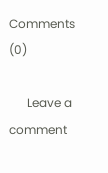Comments (0)

      Leave a comment